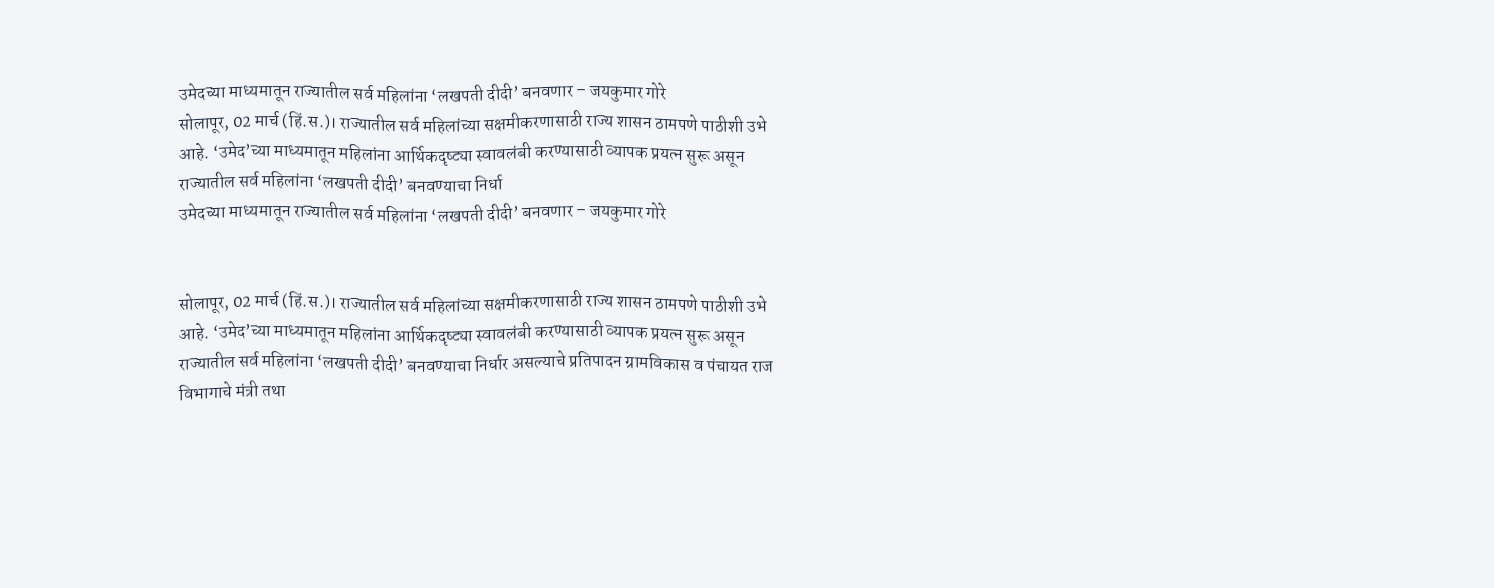उमेदच्या माध्यमातून राज्यातील सर्व महिलांना ‘लखपती दीदी’ बनवणार – जयकुमार गोरे
सोलापूर, 02 मार्च (हिं.स.)। राज्यातील सर्व महिलांच्या सक्षमीकरणासाठी राज्य शासन ठामपणे पाठीशी उभे आहे. ‘उमेद’च्या माध्यमातून महिलांना आर्थिकदृष्ट्या स्वावलंबी करण्यासाठी व्यापक प्रयत्न सुरू असून राज्यातील सर्व महिलांना ‘लखपती दीदी’ बनवण्याचा निर्धा
उमेदच्या माध्यमातून राज्यातील सर्व महिलांना ‘लखपती दीदी’ बनवणार – जयकुमार गोरे


सोलापूर, 02 मार्च (हिं.स.)। राज्यातील सर्व महिलांच्या सक्षमीकरणासाठी राज्य शासन ठामपणे पाठीशी उभे आहे. ‘उमेद’च्या माध्यमातून महिलांना आर्थिकदृष्ट्या स्वावलंबी करण्यासाठी व्यापक प्रयत्न सुरू असून राज्यातील सर्व महिलांना ‘लखपती दीदी’ बनवण्याचा निर्धार असल्याचे प्रतिपादन ग्रामविकास व पंचायत राज विभागाचे मंत्री तथा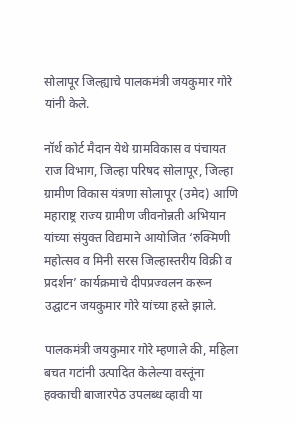सोलापूर जिल्ह्याचे पालकमंत्री जयकुमार गोरे यांनी केले.

नॉर्थ कोर्ट मैदान येथे ग्रामविकास व पंचायत राज विभाग, जिल्हा परिषद सोलापूर, जिल्हा ग्रामीण विकास यंत्रणा सोलापूर (उमेद) आणि महाराष्ट्र राज्य ग्रामीण जीवनोन्नती अभियान यांच्या संयुक्त विद्यमाने आयोजित ‘रुक्मिणी महोत्सव व मिनी सरस जिल्हास्तरीय विक्री व प्रदर्शन’ कार्यक्रमाचे दीपप्रज्वलन करून उद्घाटन जयकुमार गोरे यांच्या हस्ते झाले.

पालकमंत्री जयकुमार गोरे म्हणाले की, महिला बचत गटांनी उत्पादित केलेल्या वस्तूंना हक्काची बाजारपेठ उपलब्ध व्हावी या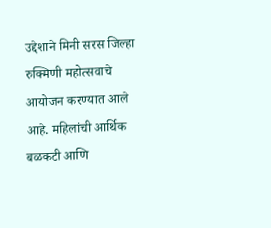उद्देशाने मिनी सरस जिल्हा रुक्मिणी महोत्सवाचे आयोजन करण्यात आले आहे. महिलांची आर्थिक बळकटी आणि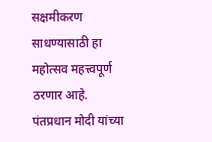सक्षमीकरण साधण्यासाठी हा महोत्सव महत्त्वपूर्ण ठरणार आहे. पंतप्रधान मोदी यांच्या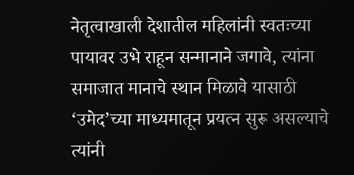नेतृत्वाखाली देशातील महिलांनी स्वतःच्या पायावर उभे राहून सन्मानाने जगावे, त्यांना समाजात मानाचे स्थान मिळावे यासाठी ‘उमेद’च्या माध्यमातून प्रयत्न सुरू असल्याचे त्यांनी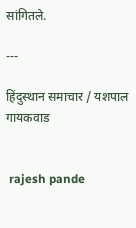सांगितले.

---

हिंदुस्थान समाचार / यशपाल गायकवाड


 rajesh pande